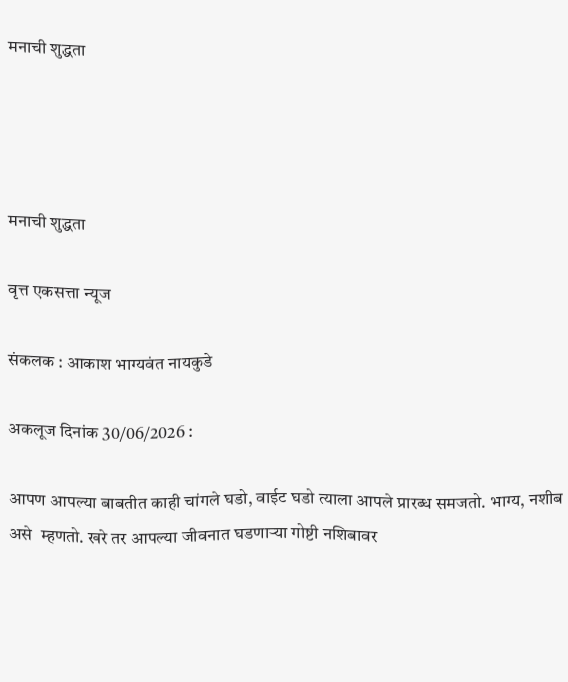मनाची शुद्धता




मनाची शुद्धता

वृत्त एकसत्ता न्यूज

संकलक : आकाश भाग्यवंत नायकुडे

अकलूज दिनांक 30/06/2026 :

आपण आपल्या बाबतीत काही चांगले घडो, वाईट घडो त्याला आपले प्रारब्ध समजतो. भाग्य, नशीब असे  म्हणतो. खरे तर आपल्या जीवनात घडणाऱ्या गोष्टी नशिबावर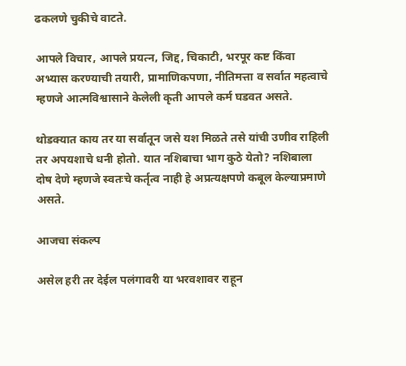ढकलणे चुकीचे वाटते.

आपले विचार, आपले प्रयत्न, जिद्द, चिकाटी, भरपूर कष्ट किंवा अभ्यास करण्याची तयारी, प्रामाणिकपणा, नीतिमत्ता व सर्वात महत्वाचे म्हणजे आत्मविश्वासाने केलेली कृती आपले कर्म घडवत असते.

थोडक्यात काय तर या सर्वातून जसे यश मिळते तसे यांची उणीव राहिली तर अपयशाचे धनी होतो. यात नशिबाचा भाग कुठे येतो? नशिबाला दोष देणे म्हणजे स्वतःचे कर्तृत्व नाही हे अप्रत्यक्षपणे कबूल केल्याप्रमाणे असते.

आजचा संकल्प

असेल हरी तर देईल पलंगावरी या भरवशावर राहून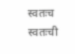स्वतःच स्वतःची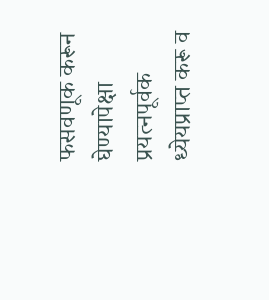फसवणूक करून घेण्यापेक्षा प्रयत्नपूर्वक ध्येयप्राप्त करू व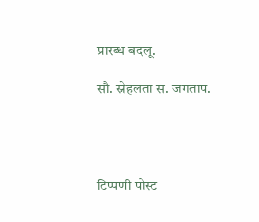प्रारब्ध बदलू.

सौ. स्नेहलता स. जगताप.




टिप्पणी पोस्ट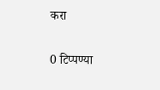करा

0 टिप्पण्या